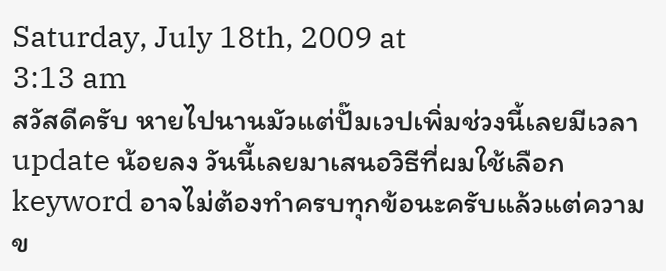Saturday, July 18th, 2009 at
3:13 am
สวัสดีครับ หายไปนานมัวแต่ปั๊มเวปเพิ่มช่วงนี้เลยมีเวลา update น้อยลง วันนี้เลยมาเสนอวิธีที่ผมใช้เลือก keyword อาจไม่ต้องทำครบทุกข้อนะครับแล้วแต่ความข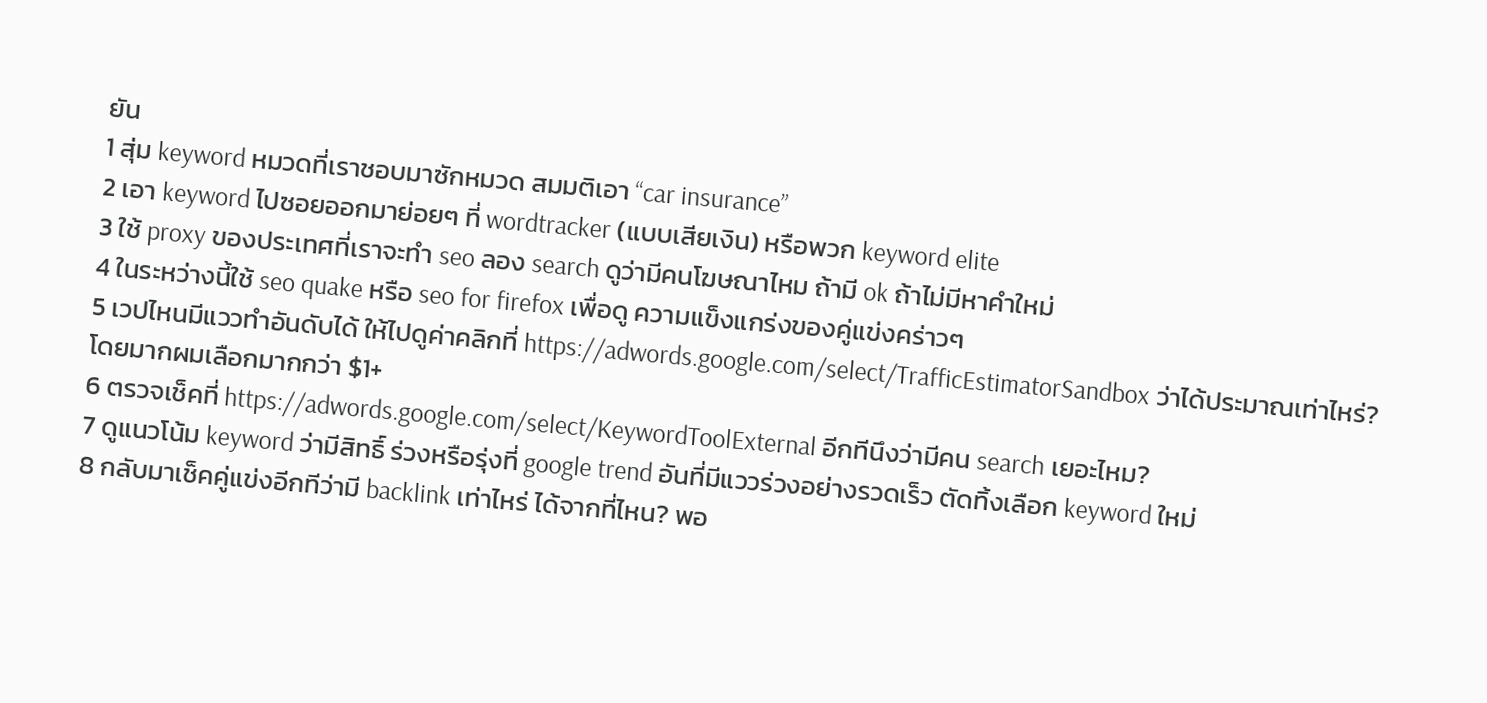ยัน
1 สุ่ม keyword หมวดที่เราชอบมาซักหมวด สมมติเอา “car insurance”
2 เอา keyword ไปซอยออกมาย่อยๆ ที่ wordtracker (แบบเสียเงิน) หรือพวก keyword elite
3 ใช้ proxy ของประเทศที่เราจะทำ seo ลอง search ดูว่ามีคนโฆษณาไหม ถ้ามี ok ถ้าไม่มีหาคำใหม่
4 ในระหว่างนี้ใช้ seo quake หรือ seo for firefox เพื่อดู ความแข็งแกร่งของคู่แข่งคร่าวๆ
5 เวปไหนมีแววทำอันดับได้ ให้ไปดูค่าคลิกที่ https://adwords.google.com/select/TrafficEstimatorSandbox ว่าได้ประมาณเท่าไหร่? โดยมากผมเลือกมากกว่า $1+
6 ตรวจเช็คที่ https://adwords.google.com/select/KeywordToolExternal อีกทีนึงว่ามีคน search เยอะไหม?
7 ดูแนวโน้ม keyword ว่ามีสิทธิ์ ร่วงหรือรุ่งที่ google trend อันที่มีแววร่วงอย่างรวดเร็ว ตัดทิ้งเลือก keyword ใหม่
8 กลับมาเช็คคู่แข่งอีกทีว่ามี backlink เท่าไหร่ ได้จากที่ไหน? พอ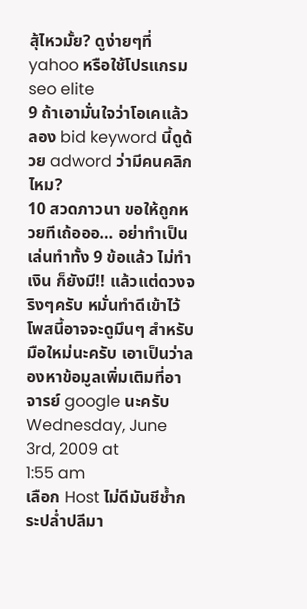สุ้ไหวมั้ย? ดูง่ายๆที่ yahoo หรือใช้โปรแกรม seo elite
9 ถ้าเอามั่นใจว่าโอเคแล้ว ลอง bid keyword นี้ดูด้วย adword ว่ามีคนคลิกไหม?
10 สวดภาวนา ขอให้ถูกหวยทีเถ้อออ… อย่าทำเป็นเล่นทำทั้ง 9 ข้อแล้ว ไม่ทำเงิน ก็ยังมี!! แล้วแต่ดวงจริงๆครับ หมั่นทำดีเข้าไว้
โพสนี้อาจจะดูมึนๆ สำหรับมือใหม่นะครับ เอาเป็นว่าลองหาข้อมูลเพิ่มเติมที่อาจารย์ google นะครับ
Wednesday, June 3rd, 2009 at
1:55 am
เลือก Host ไม่ดีมันชีช้ำกระปล่ำปลีมา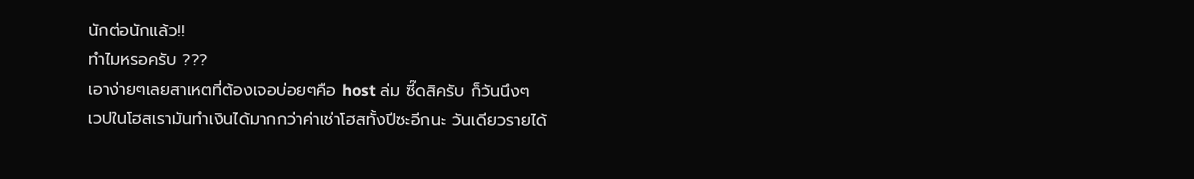นักต่อนักแล้ว!!
ทำไมหรอครับ ???
เอาง่ายๆเลยสาเหตที่ต้องเจอบ่อยๆคือ host ล่ม ซี๊ดสิครับ ก็วันนึงๆ
เวปในโฮสเรามันทำเงินได้มากกว่าค่าเช่าโฮสทั้งปีซะอีกนะ วันเดียวรายได้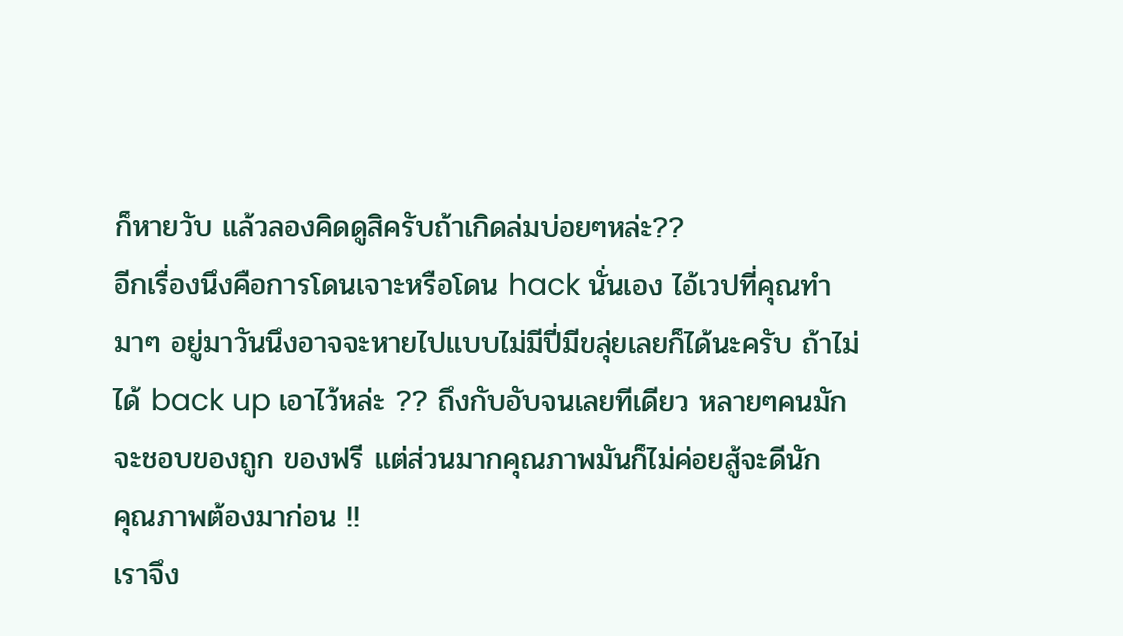ก็หายวับ แล้วลองคิดดูสิครับถ้าเกิดล่มบ่อยๆหล่ะ??
อีกเรื่องนึงคือการโดนเจาะหรือโดน hack นั่นเอง ไอ้เวปที่คุณทำมาๆ อยู่มาวันนึงอาจจะหายไปแบบไม่มีปี่มีขลุ่ยเลยก็ได้นะครับ ถ้าไม่ได้ back up เอาไว้หล่ะ ?? ถึงกับอับจนเลยทีเดียว หลายๆคนมักจะชอบของถูก ของฟรี แต่ส่วนมากคุณภาพมันก็ไม่ค่อยสู้จะดีนัก
คุณภาพต้องมาก่อน !!
เราจึง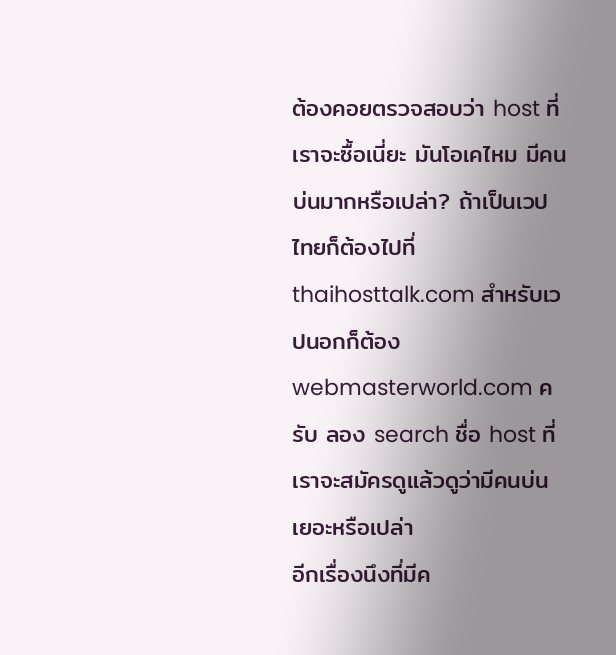ต้องคอยตรวจสอบว่า host ที่เราจะซื้อเนี่ยะ มันโอเคไหม มีคนบ่นมากหรือเปล่า? ถ้าเป็นเวปไทยก็ต้องไปที่
thaihosttalk.com สำหรับเวปนอกก็ต้อง webmasterworld.com ครับ ลอง search ชื่อ host ที่เราจะสมัครดูแล้วดูว่ามีคนบ่นเยอะหรือเปล่า
อีกเรื่องนึงที่มีค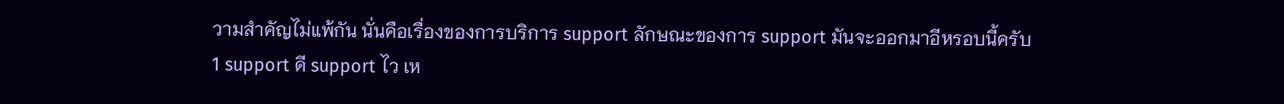วามสำคัญไม่แพ้กัน นั่นคือเรื่องของการบริการ support ลักษณะของการ support มันจะออกมาอีหรอบนี้ครับ
1 support ดี support ไว เห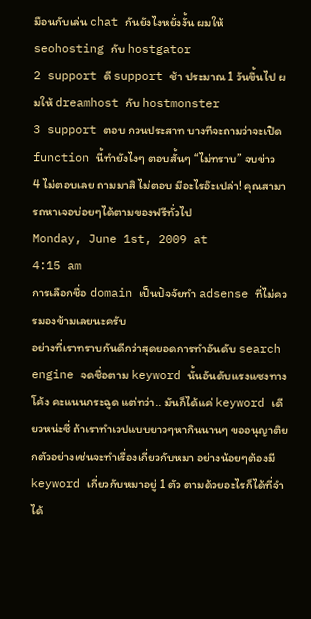มือนกับเล่น chat กันยังไงหยั่งงั้น ผมให้ seohosting กับ hostgator
2 support ดี support ช้า ประมาณ 1 วันขึ้นไป ผมให้ dreamhost กับ hostmonster
3 support ตอบ กวนประสาท บางทีจะถามว่าจะเปิด function นี้ทำยังไงๆ ตอบสั้นๆ “ไม่ทราบ” จบข่าว
4 ไม่ตอบเลย ถามมาสิ ไม่ตอบ มีอะไรอ๊ะเปล่า! คุณสามารถหาเจอบ่อยๆได้ตามของฟรีทั่วไป
Monday, June 1st, 2009 at
4:15 am
การเลือกชื่อ domain เป็นปัจจัยทำ adsense ที่ไม่ควรมองข้ามเลยนะครับ
อย่างที่เราทราบกันดีกว่าสุดยอดการทำอันดับ search engine จดชื่อตาม keyword นั้นอันดับแรงแซงทางโค้ง คะแนนกระฉูด แต่ทว่า.. มันก็ได้แค่ keyword เดียวหน่ะซี่ ถ้าเราทำเวปแบบยาวๆหากินนานๆ ขออนุญาติยกตัวอย่างเช่นจะทำเรื่องเกี่ยวกับหมา อย่างน้อยๆต้องมี keyword เกี่ยวกับหมาอยู่ 1 ตัว ตามด้วยอะไรก็ได้ที่จำได้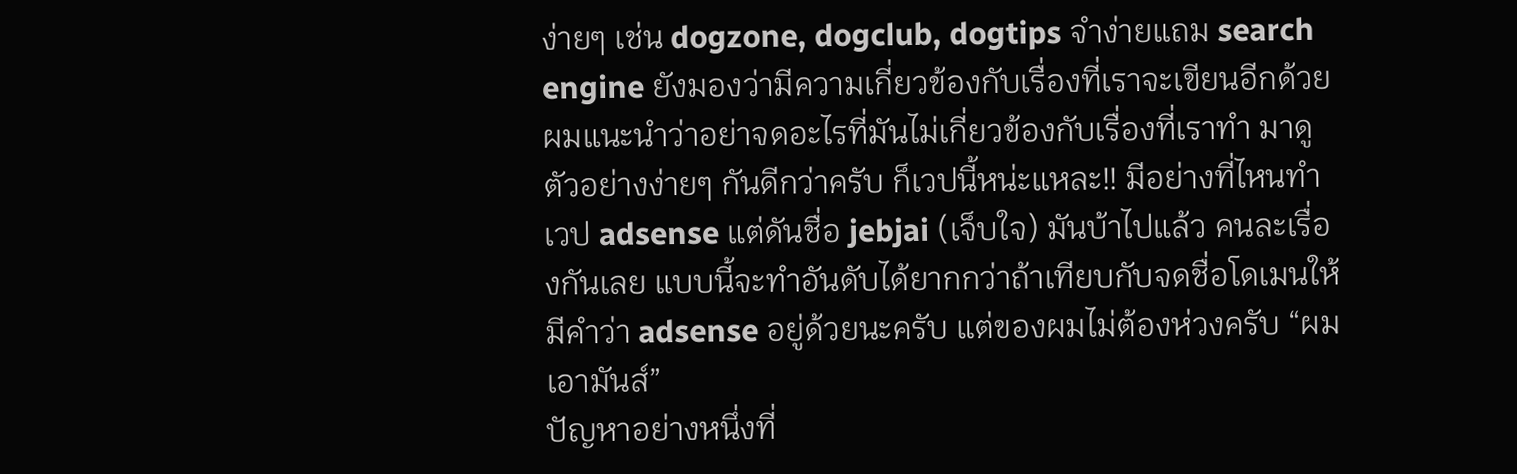ง่ายๆ เช่น dogzone, dogclub, dogtips จำง่ายแถม search engine ยังมองว่ามีความเกี่ยวข้องกับเรื่องที่เราจะเขียนอีกด้วย ผมแนะนำว่าอย่าจดอะไรที่มันไม่เกี่ยวข้องกับเรื่องที่เราทำ มาดูตัวอย่างง่ายๆ กันดีกว่าครับ ก็เวปนี้หน่ะแหละ!! มีอย่างที่ไหนทำเวป adsense แต่ดันชื่อ jebjai (เจ็บใจ) มันบ้าไปแล้ว คนละเรื่องกันเลย แบบนี้จะทำอันดับได้ยากกว่าถ้าเทียบกับจดชื่อโดเมนให้มีคำว่า adsense อยู่ด้วยนะครับ แต่ของผมไม่ต้องห่วงครับ “ผมเอามันส์”
ปัญหาอย่างหนึ่งที่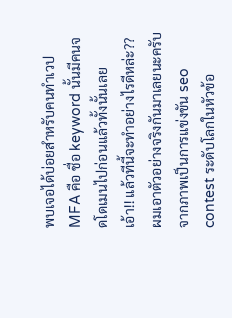พบเจอได้บ่อยสำหรับคนทำเวป MFA คือ ชื่อ keyword นั้นมีคนจดโดเมนไปก่อนแล้วทั้งนั้นเลย
เอ้า!! แล้วทีนี้จะทำอย่างไรดีหล่ะ??
ผมเอาตัวอย่างจริงกันมาเลยนะครับ จากภาพเป็นการแข่งขัน seo contest ระดับโลกในหัวข้อ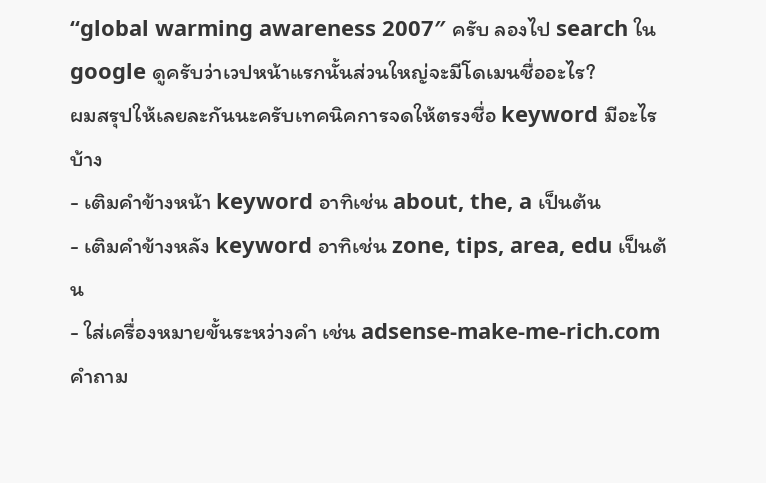“global warming awareness 2007″ ครับ ลองไป search ใน google ดูครับว่าเวปหน้าแรกนั้นส่วนใหญ่จะมีโดเมนชื่ออะไร?
ผมสรุปให้เลยละกันนะครับเทคนิคการจดให้ตรงชื่อ keyword มีอะไรบ้าง
- เติมคำข้างหน้า keyword อาทิเช่น about, the, a เป็นต้น
- เติมคำข้างหลัง keyword อาทิเช่น zone, tips, area, edu เป็นต้น
- ใส่เครื่องหมายขั้นระหว่างคำ เช่น adsense-make-me-rich.com
คำถาม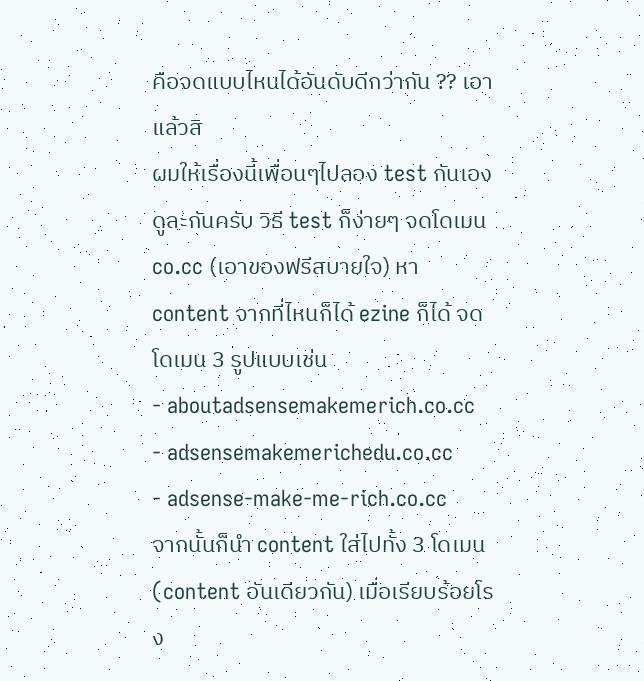คือจดแบบไหนได้อันดับดีกว่ากัน ?? เอาแล้วสิ
ผมให้เรื่องนี้เพื่อนๆไปลอง test กันเองดูละกันครับ วิธี test ก็ง่ายๆ จดโดเมน co.cc (เอาของฟรีสบายใจ) หา content จากที่ไหนก็ได้ ezine ก็ได้ จดโดเมน 3 รูปแบบเช่น
- aboutadsensemakemerich.co.cc
- adsensemakemerichedu.co.cc
- adsense-make-me-rich.co.cc
จากนั้นก็นำ content ใส่ไปทั้ง 3 โดเมน (content อันเดียวกัน) เมื่อเรียบร้อยโรง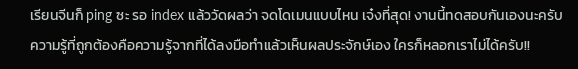เรียนจีนก็ ping ซะ รอ index แล้ววัดผลว่า จดโดเมนแบบไหน เจ๋งที่สุด! งานนี้ทดสอบกันเองนะครับ
ความรู้ที่ถูกต้องคือความรู้จากที่ได้ลงมือทำแล้วเห็นผลประจักษ์เอง ใครก็หลอกเราไม่ได้ครับ!!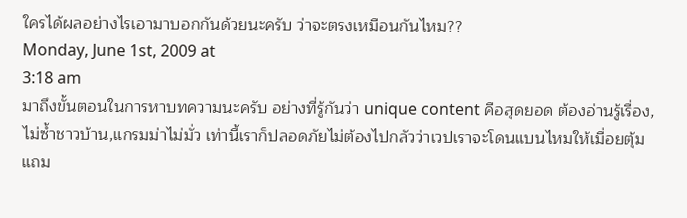ใครได้ผลอย่างไรเอามาบอกกันด้วยนะครับ ว่าจะตรงเหมือนกันไหม??
Monday, June 1st, 2009 at
3:18 am
มาถึงขั้นตอนในการหาบทความนะครับ อย่างที่รู้กันว่า unique content คือสุดยอด ต้องอ่านรู้เรื่อง,ไม่ซ้ำชาวบ้าน,แกรมม่าไม่มั่ว เท่านี้เราก็ปลอดภัยไม่ต้องไปกลัวว่าเวปเราจะโดนแบนไหมให้เมื่อยตุ้ม แถม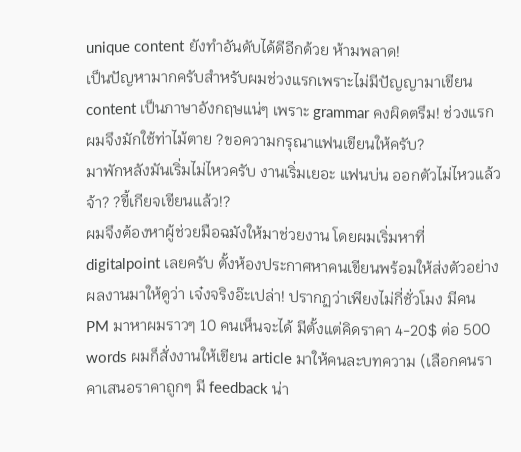unique content ยังทำอันดับได้ดีอีกด้วย ห้ามพลาด!
เป็นปัญหามากครับสำหรับผมช่วงแรกเพราะไม่มีปัญญามาเขียน content เป็นภาษาอังกฤษแน่ๆ เพราะ grammar คงผิดตรึม! ช่วงแรกผมจึงมักใช้ท่าไม้ตาย ?ขอความกรุณาแฟนเขียนให้ครับ?
มาพักหลังมันเริ่มไม่ไหวครับ งานเริ่มเยอะ แฟนบ่น ออกตัวไม่ไหวแล้วจ้า? ?ขี้เกียจเขียนแล้ว!?
ผมจึงต้องหาผู้ช่วยมือฉมังให้มาช่วยงาน โดยผมเริ่มหาที่ digitalpoint เลยครับ ตั้งห้องประกาศหาคนเขียนพร้อมให้ส่งตัวอย่างผลงานมาให้ดูว่า เจ๋งจริงอ๊ะเปล่า! ปรากฏว่าเพียงไม่กี่ชั่วโมง มีคน PM มาหาผมราวๆ 10 คนเห็นจะได้ มีตั้งแต่คิดราคา 4-20$ ต่อ 500 words ผมก็สั่งงานให้เขียน article มาให้คนละบทความ (เลือกคนราคาเสนอราคาถูกๆ มี feedback น่า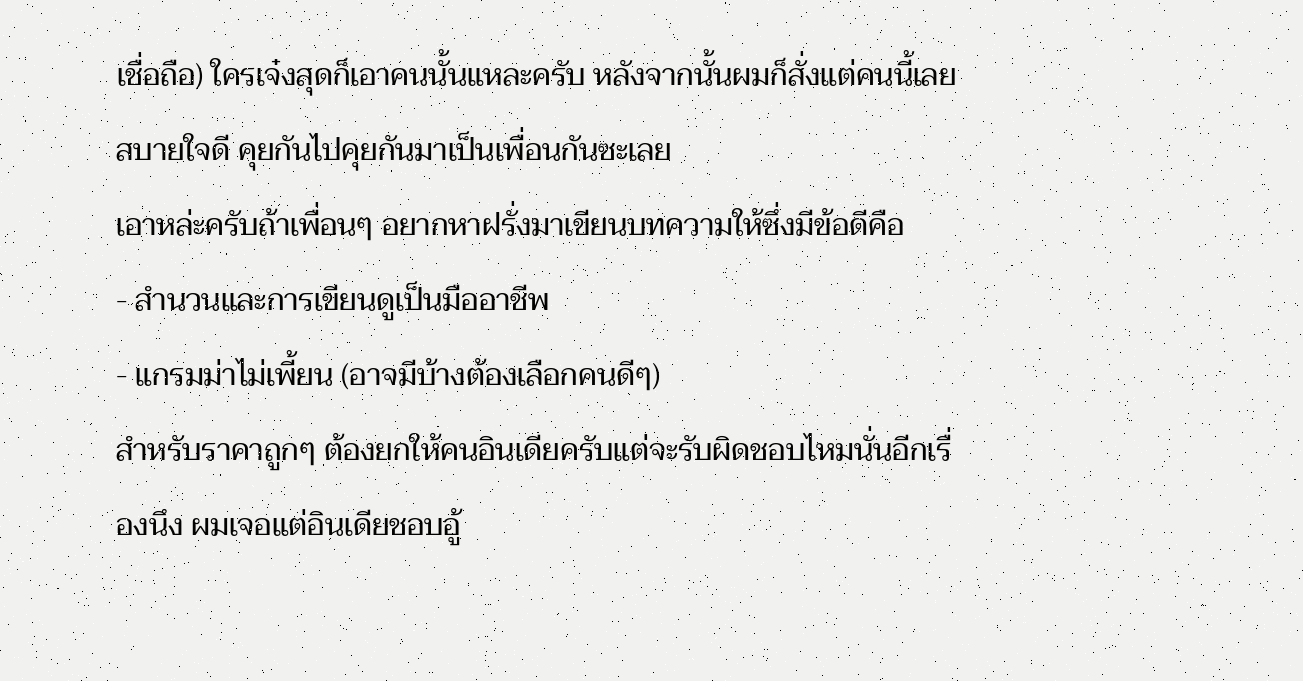เชื่อถือ) ใครเจ๋งสุดก็เอาคนนั้นแหละครับ หลังจากนั้นผมก็สั่งแต่คนนี้เลย สบายใจดี คุยกันไปคุยกันมาเป็นเพื่อนกันซะเลย
เอาหล่ะครับถ้าเพื่อนๆ อยากหาฝรั่งมาเขียนบทความให้ซึ่งมีข้อดีคือ
- สำนวนและการเขียนดูเป็นมืออาชีพ
- แกรมม่าไม่เพี้ยน (อาจมีบ้างต้องเลือกคนดีๆ)
สำหรับราคาถูกๆ ต้องยกให้คนอินเดียครับแต่จะรับผิดชอบไหมนั่นอีกเรื่องนึง ผมเจอแต่อินเดียชอบอู้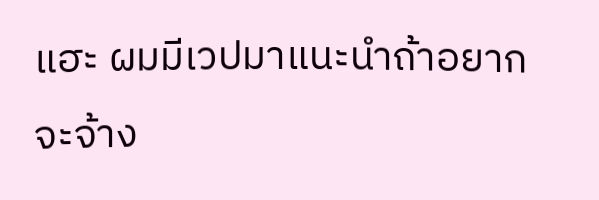แฮะ ผมมีเวปมาแนะนำถ้าอยากจะจ้าง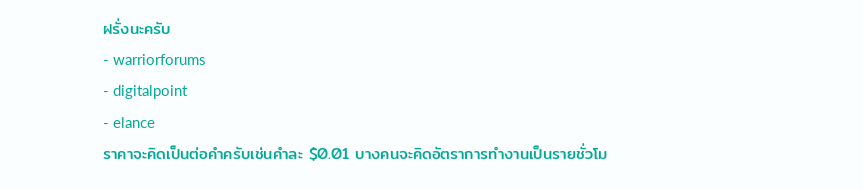ฝรั่งนะครับ
- warriorforums
- digitalpoint
- elance
ราคาจะคิดเป็นต่อคำครับเช่นคำละ $0.01 บางคนจะคิดอัตราการทำงานเป็นรายชั่วโม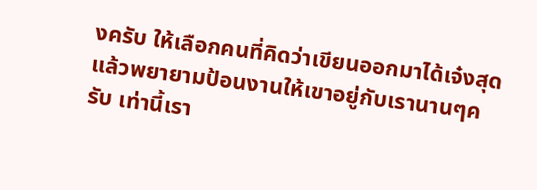งครับ ให้เลือกคนที่คิดว่าเขียนออกมาได้เจ๋งสุด แล้วพยายามป้อนงานให้เขาอยู่กับเรานานๆครับ เท่านี้เรา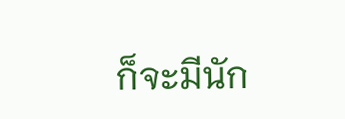ก็จะมีนัก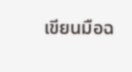เขียนมือฉ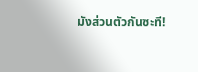มังส่วนตัวกันซะที!